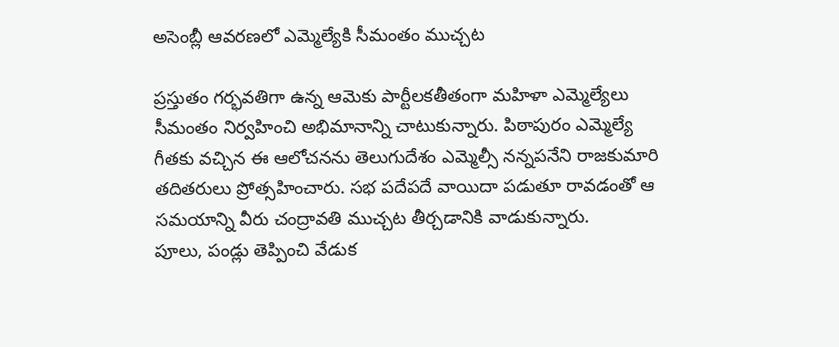అసెంబ్లీ ఆవరణలో ఎమ్మెల్యేకి సీమంతం ముచ్చట

ప్రస్తుతం గర్భవతిగా ఉన్న ఆమెకు పార్టీలకతీతంగా మహిళా ఎమ్మెల్యేలు సీమంతం నిర్వహించి అభిమానాన్ని చాటుకున్నారు. పిఠాపురం ఎమ్మెల్యే గీతకు వచ్చిన ఈ ఆలోచనను తెలుగుదేశం ఎమ్మెల్సీ నన్నపనేని రాజకుమారి తదితరులు ప్రోత్సహించారు. సభ పదేపదే వాయిదా పడుతూ రావడంతో ఆ సమయాన్ని వీరు చంద్రావతి ముచ్చట తీర్చడానికి వాడుకున్నారు.
పూలు, పండ్లు తెప్పించి వేడుక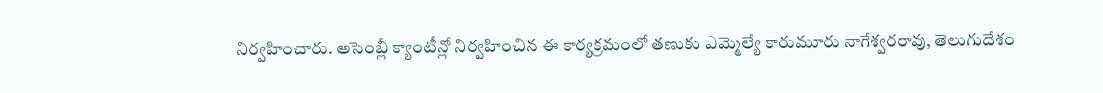నిర్వహించారు. అసెంబ్లీ క్యాంటీన్లో నిర్వహించిన ఈ కార్యక్రమంలో తణుకు ఎమ్మెల్యే కారుమూరు నాగేశ్వరరావు, తెలుగుదేశం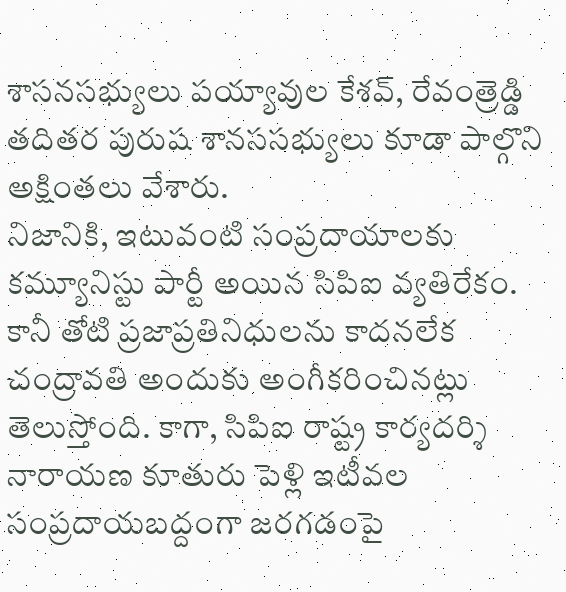శాసనసభ్యులు పయ్యావుల కేశవ్, రేవంత్రెడ్డి తదితర పురుష శానససభ్యులు కూడా పాల్గొని అక్షింతలు వేశారు.
నిజానికి, ఇటువంటి సంప్రదాయాలకు కమ్యూనిస్టు పార్టీ అయిన సిపిఐ వ్యతిరేకం. కానీ తోటి ప్రజాప్రతినిధులను కాదనలేక చంద్రావతి అందుకు అంగీకరించినట్లు తెలుస్తోంది. కాగా, సిపిఐ రాష్ట్ర కార్యదర్శి నారాయణ కూతురు పెళ్లి ఇటీవల సంప్రదాయబద్దంగా జరగడంపై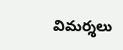విమర్శలు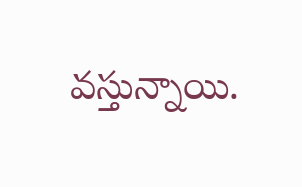వస్తున్నాయి.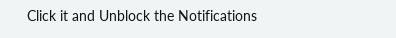Click it and Unblock the Notifications